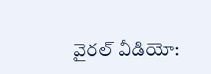వైరల్ వీడియో: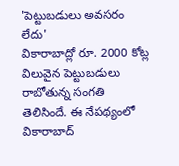'పెట్టుబడులు అవసరం లేదు'
వికారాబాద్లో రూ. 2000 కోట్ల విలువైన పెట్టుబడులు రాబోతున్న సంగతి తెలిసిందే. ఈ నేపథ్యంలో వికారాబాద్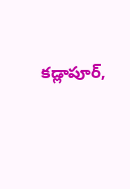కడ్లాపూర్,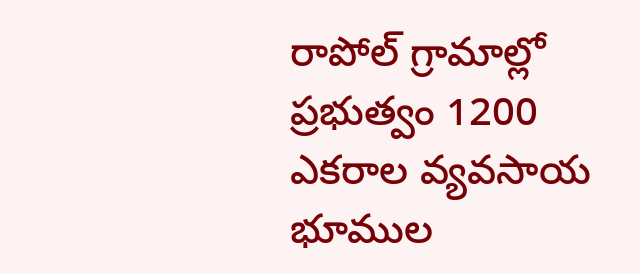రాపోల్ గ్రామాల్లో ప్రభుత్వం 1200 ఎకరాల వ్యవసాయ భూముల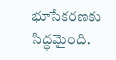భూసేకరణకు సిద్ధమైంది.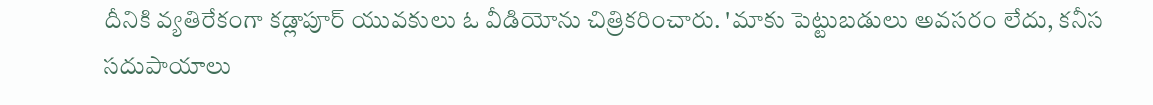దీనికి వ్యతిరేకంగా కడ్లాపూర్ యువకులు ఓ వీడియోను చిత్రికరించారు. 'మాకు పెట్టుబడులు అవసరం లేదు, కనీస సదుపాయాలు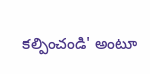కల్పించండి' అంటూ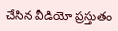చేసిన వీడియో ప్రస్తుతం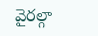వైరల్గా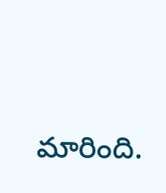మారింది.